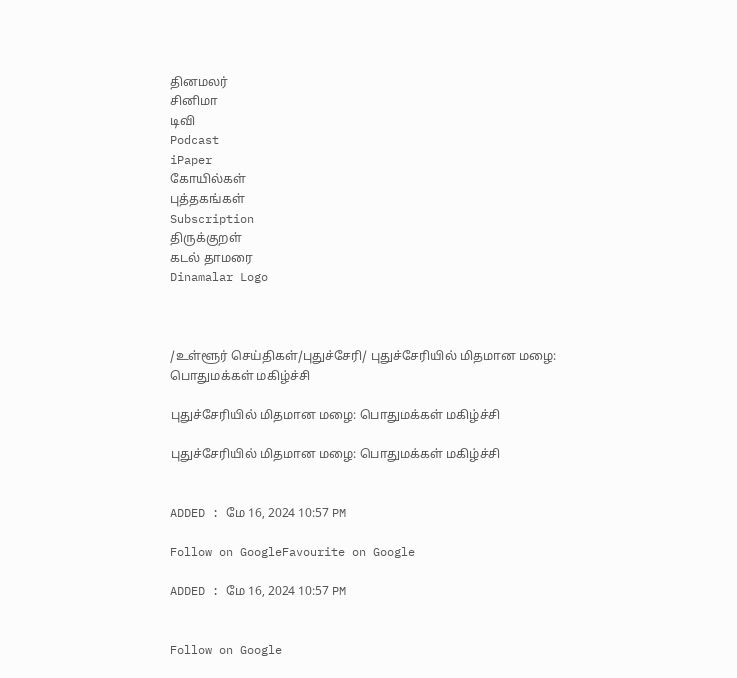தினமலர்
சினிமா
டிவி
Podcast
iPaper
கோயில்கள்
புத்தகங்கள்
Subscription
திருக்குறள்
கடல் தாமரை
Dinamalar Logo



/உள்ளூர் செய்திகள்/புதுச்சேரி/ புதுச்சேரியில் மிதமான மழை: பொதுமக்கள் மகிழ்ச்சி

புதுச்சேரியில் மிதமான மழை: பொதுமக்கள் மகிழ்ச்சி

புதுச்சேரியில் மிதமான மழை: பொதுமக்கள் மகிழ்ச்சி


ADDED : மே 16, 2024 10:57 PM

Follow on GoogleFavourite on Google

ADDED : மே 16, 2024 10:57 PM


Follow on Google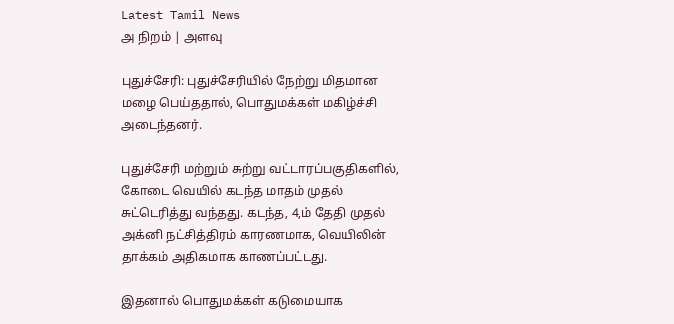Latest Tamil News
அ நிறம் | அளவு

புதுச்சேரி: புதுச்சேரியில் நேற்று மிதமான மழை பெய்ததால், பொதுமக்கள் மகிழ்ச்சி அடைந்தனர்.

புதுச்சேரி மற்றும் சுற்று வட்டாரப்பகுதிகளில், கோடை வெயில் கடந்த மாதம் முதல் சுட்டெரித்து வந்தது. கடந்த, 4,ம் தேதி முதல் அக்னி நட்சித்திரம் காரணமாக, வெயிலின் தாக்கம் அதிகமாக காணப்பட்டது.

இதனால் பொதுமக்கள் கடுமையாக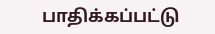பாதிக்கப்பட்டு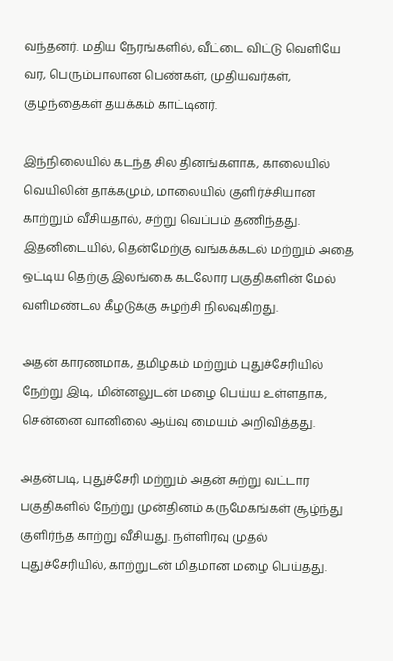வந்தனர். மதிய நேரங்களில், வீட்டை விட்டு வெளியே வர, பெரும்பாலான பெண்கள், முதியவர்கள், குழந்தைகள் தயக்கம் காட்டினர்.

இந்நிலையில் கடந்த சில தினங்களாக, காலையில் வெயிலின் தாக்கமும், மாலையில் குளிர்ச்சியான காற்றும் வீசியதால், சற்று வெப்பம் தணிந்தது. இதனிடையில், தென்மேற்கு வங்கக்கடல் மற்றும் அதை ஒட்டிய தெற்கு இலங்கை கடலோர பகுதிகளின் மேல் வளிமண்டல கீழடுக்கு சுழற்சி நிலவுகிறது.

அதன் காரணமாக, தமிழகம் மற்றும் புதுச்சேரியில் நேற்று இடி, மின்னலுடன் மழை பெய்ய உள்ளதாக, சென்னை வானிலை ஆய்வு மையம் அறிவித்தது.

அதன்படி, புதுச்சேரி மற்றும் அதன் சுற்று வட்டார பகுதிகளில் நேற்று முன்தினம் கருமேகங்கள் சூழ்ந்து குளிர்ந்த காற்று வீசியது. நள்ளிரவு முதல் புதுச்சேரியில், காற்றுடன் மிதமான மழை பெய்தது.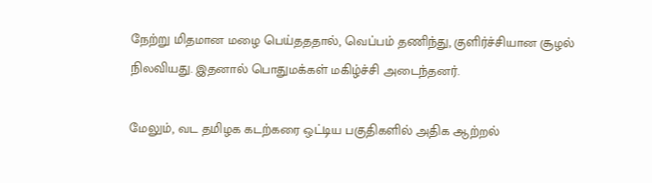நேற்று மிதமான மழை பெய்தததால், வெப்பம் தணிந்து, குளிர்ச்சியான சூழல் நிலவியது. இதனால் பொதுமக்கள் மகிழ்ச்சி அடைந்தனர்.

மேலும், வட தமிழக கடற்கரை ஒட்டிய பகுதிகளில் அதிக ஆற்றல்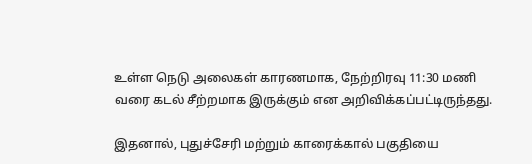உள்ள நெடு அலைகள் காரணமாக, நேற்றிரவு 11:30 மணி வரை கடல் சீற்றமாக இருக்கும் என அறிவிக்கப்பட்டிருந்தது.

இதனால், புதுச்சேரி மற்றும் காரைக்கால் பகுதியை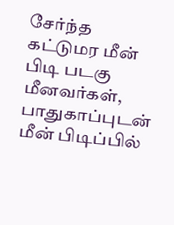சேர்ந்த கட்டுமர மீன் பிடி படகு மீனவர்கள், பாதுகாப்புடன் மீன் பிடிப்பில்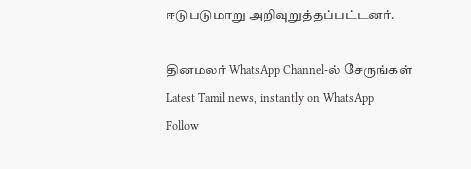ஈடுபடுமாறு அறிவுறுத்தப்பட்டனர்.

தினமலர் WhatsApp Channel-ல் சேருங்கள்
Latest Tamil news, instantly on WhatsApp
Follow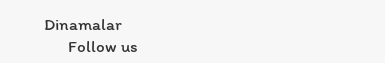Dinamalar
      Follow us